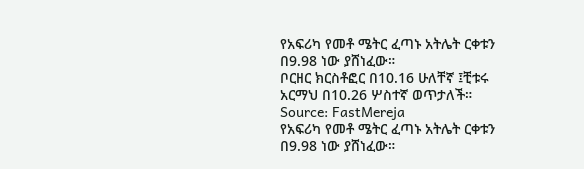የአፍሪካ የመቶ ሜትር ፈጣኑ አትሌት ርቀቱን በ9.98 ነው ያሸነፈው።
ቦርዘር ክርስቶፎር በ10.16 ሁለቸኛ ፤ቺቱሩ አርማህ በ10.26 ሦስተኛ ወጥታለች።
Source: FastMereja
የአፍሪካ የመቶ ሜትር ፈጣኑ አትሌት ርቀቱን በ9.98 ነው ያሸነፈው።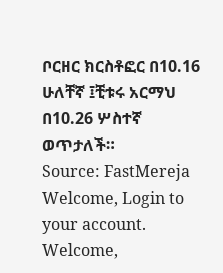ቦርዘር ክርስቶፎር በ10.16 ሁለቸኛ ፤ቺቱሩ አርማህ በ10.26 ሦስተኛ ወጥታለች።
Source: FastMereja
Welcome, Login to your account.
Welcome,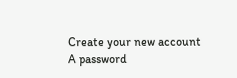Create your new account
A password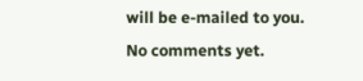will be e-mailed to you.
No comments yet.